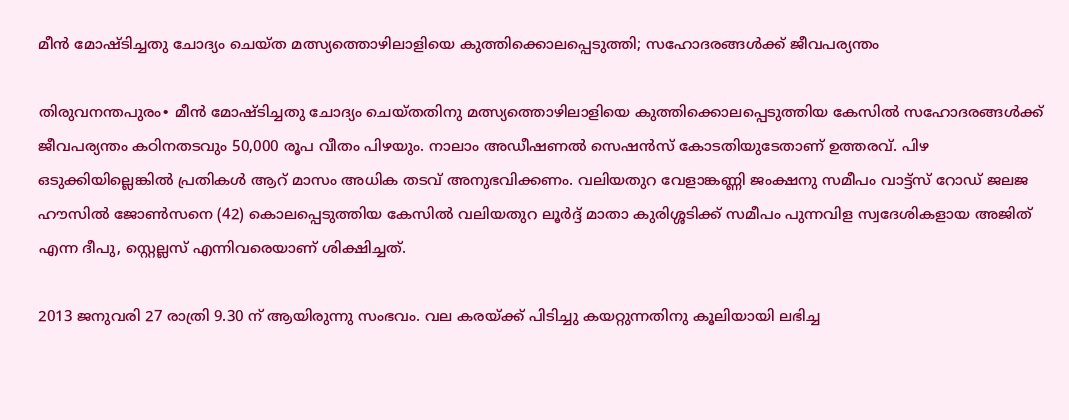മീന്‍ മോഷ്ടിച്ചതു ചോദ്യം ചെയ്ത മത്സ്യത്തൊഴിലാളിയെ കുത്തിക്കൊലപ്പെടുത്തി; സഹോദരങ്ങള്‍ക്ക് ജീവപര്യന്തം

തിരുവനന്തപുരം∙ മീന്‍ മോഷ്ടിച്ചതു ചോദ്യം ചെയ്തതിനു മത്സ്യത്തൊഴിലാളിയെ കുത്തിക്കൊലപ്പെടുത്തിയ കേസില്‍ സഹോദരങ്ങള്‍ക്ക് ജീവപര്യന്തം കഠിനതടവും 50,000 രൂപ വീതം പിഴയും. നാലാം അഡീഷണല്‍ സെഷന്‍സ് കോടതിയുടേതാണ് ഉത്തരവ്. പിഴ ഒടുക്കിയില്ലെങ്കില്‍ പ്രതികള്‍ ആറ് മാസം അധിക തടവ് അനുഭവിക്കണം. വലിയതുറ വേളാങ്കണ്ണി ജംക്ഷനു സമീപം വാട്ട്സ് റോഡ് ജലജ ഹൗസില്‍ ജോണ്‍സനെ (42) കൊലപ്പെടുത്തിയ കേസില്‍ വലിയതുറ ലൂര്‍ദ്ദ് മാതാ കുരിശ്ശടിക്ക് സമീപം പുന്നവിള സ്വദേശികളായ അജിത് എന്ന ദീപു, സ്റ്റെല്ലസ് എന്നിവരെയാണ് ശിക്ഷിച്ചത്.

2013 ജനുവരി 27 രാത്രി 9.30 ന് ആയിരുന്നു സംഭവം. വല കരയ്ക്ക് പിടിച്ചു കയറ്റുന്നതിനു കൂലിയായി ലഭിച്ച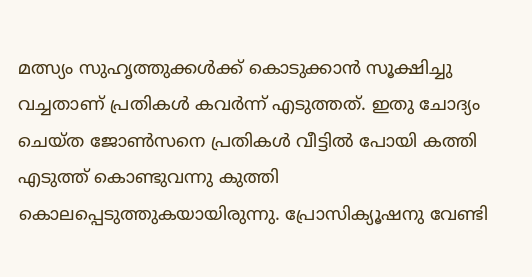മത്സ്യം സുഹൃത്തുക്കള്‍ക്ക് കൊടുക്കാന്‍ സൂക്ഷിച്ചു വച്ചതാണ് പ്രതികള്‍ കവര്‍ന്ന് എടുത്തത്. ഇതു ചോദ്യം ചെയ്ത ജോണ്‍സനെ പ്രതികള്‍ വീട്ടില്‍ പോയി കത്തി എടുത്ത് കൊണ്ടുവന്നു കുത്തി കൊലപ്പെടുത്തുകയായിരുന്നു. പ്രോസിക്യൂഷനു വേണ്ടി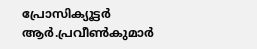പ്രോസിക്യൂട്ടര്‍ ആര്‍.പ്രവീണ്‍കുമാര്‍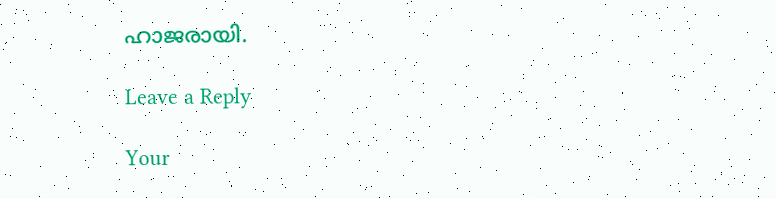ഹാജരായി.

Leave a Reply

Your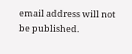email address will not be published.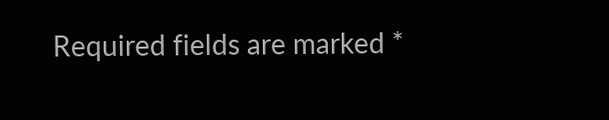Required fields are marked *